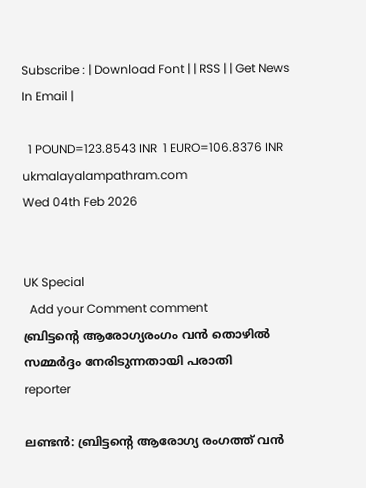Subscribe : | Download Font | | RSS | | Get News In Email |

  1 POUND=123.8543 INR  1 EURO=106.8376 INR
ukmalayalampathram.com
Wed 04th Feb 2026


UK Special
  Add your Comment comment
ബ്രിട്ടന്റെ ആരോഗ്യരംഗം വന്‍ തൊഴില്‍ സമ്മര്‍ദ്ദം നേരിടുന്നതായി പരാതി
reporter

ലണ്ടന്‍: ബ്രിട്ടന്റെ ആരോഗ്യ രംഗത്ത് വന്‍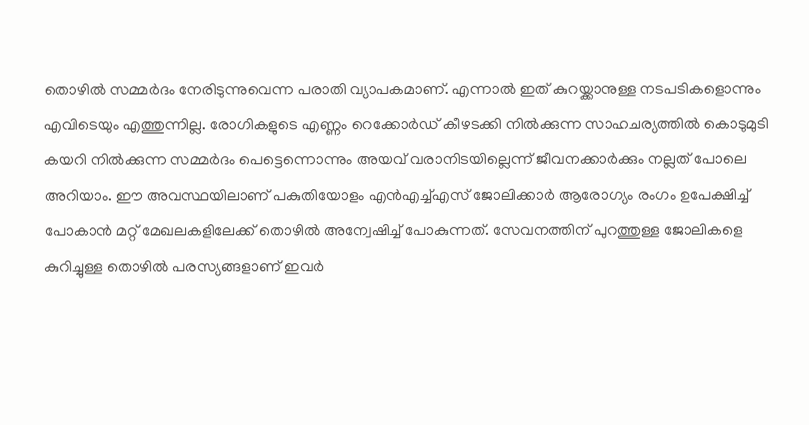തൊഴില്‍ സമ്മര്‍ദം നേരിടുന്നുവെന്ന പരാതി വ്യാപകമാണ്. എന്നാല്‍ ഇത് കുറയ്ക്കാനുള്ള നടപടികളൊന്നും എവിടെയും എത്തുന്നില്ല. രോഗികളുടെ എണ്ണം റെക്കോര്‍ഡ് കീഴടക്കി നില്‍ക്കുന്ന സാഹചര്യത്തില്‍ കൊടുമുടി കയറി നില്‍ക്കുന്ന സമ്മര്‍ദം പെട്ടെന്നൊന്നും അയവ് വരാനിടയില്ലെന്ന് ജീവനക്കാര്‍ക്കും നല്ലത് പോലെ അറിയാം. ഈ അവസ്ഥയിലാണ് പകുതിയോളം എന്‍എച്ച്എസ് ജോലിക്കാര്‍ ആരോഗ്യം രംഗം ഉപേക്ഷിച്ച് പോകാന്‍ മറ്റ് മേഖലകളിലേക്ക് തൊഴില്‍ അന്വേഷിച്ച് പോകുന്നത്. സേവനത്തിന് പുറത്തുള്ള ജോലികളെ കുറിച്ചുള്ള തൊഴില്‍ പരസ്യങ്ങളാണ് ഇവര്‍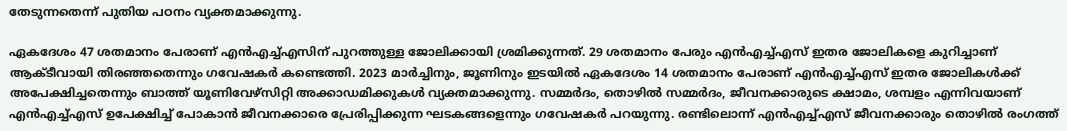തേടുന്നതെന്ന് പുതിയ പഠനം വ്യക്തമാക്കുന്നു.

ഏകദേശം 47 ശതമാനം പേരാണ് എന്‍എച്ച്എസിന് പുറത്തുള്ള ജോലിക്കായി ശ്രമിക്കുന്നത്. 29 ശതമാനം പേരും എന്‍എച്ച്എസ് ഇതര ജോലികളെ കുറിച്ചാണ് ആക്ടീവായി തിരഞ്ഞതെന്നും ഗവേഷകര്‍ കണ്ടെത്തി. 2023 മാര്‍ച്ചിനും, ജൂണിനും ഇടയില്‍ ഏകദേശം 14 ശതമാനം പേരാണ് എന്‍എച്ച്എസ് ഇതര ജോലികള്‍ക്ക് അപേക്ഷിച്ചതെന്നും ബാത്ത് യൂണിവേഴ്സിറ്റി അക്കാഡമിക്കുകള്‍ വ്യക്തമാക്കുന്നു. സമ്മര്‍ദം, തൊഴില്‍ സമ്മര്‍ദം, ജീവനക്കാരുടെ ക്ഷാമം, ശമ്പളം എന്നിവയാണ് എന്‍എച്ച്എസ് ഉപേക്ഷിച്ച് പോകാന്‍ ജീവനക്കാരെ പ്രേരിപ്പിക്കുന്ന ഘടകങ്ങളെന്നും ഗവേഷകര്‍ പറയുന്നു. രണ്ടിലൊന്ന് എന്‍എച്ച്എസ് ജീവനക്കാരും തൊഴില്‍ രംഗത്ത്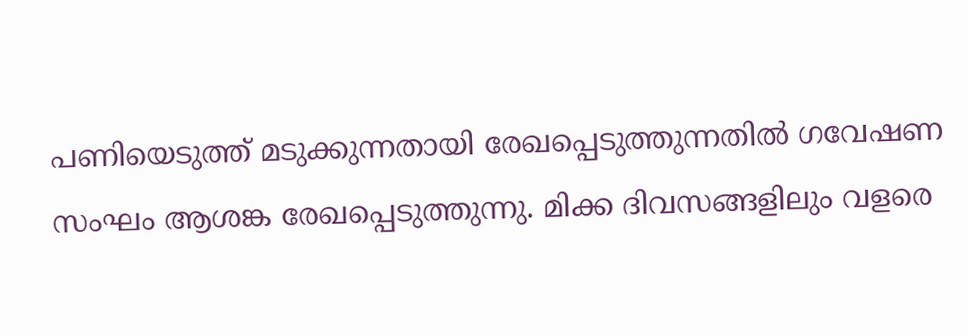പണിയെടുത്ത് മടുക്കുന്നതായി രേഖപ്പെടുത്തുന്നതില്‍ ഗവേഷണ സംഘം ആശങ്ക രേഖപ്പെടുത്തുന്നു. മിക്ക ദിവസങ്ങളിലും വളരെ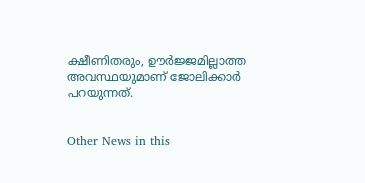ക്ഷീണിതരും, ഊര്‍ജ്ജമില്ലാത്ത അവസ്ഥയുമാണ് ജോലിക്കാര്‍ പറയുന്നത്.


Other News in this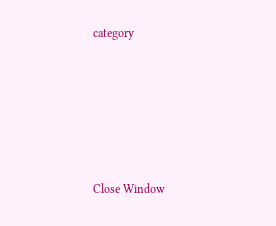category








Close Window